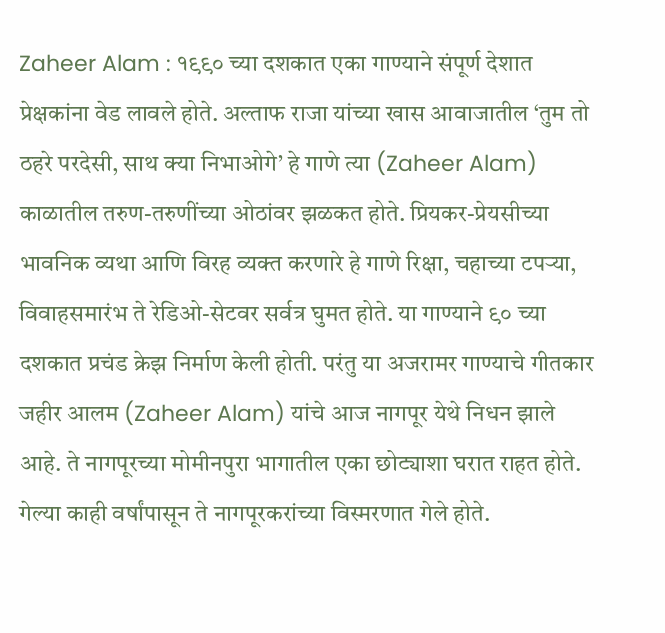Zaheer Alam : १९९० च्या दशकात एका गाण्याने संपूर्ण देशात प्रेक्षकांना वेड लावले होते. अल्ताफ राजा यांच्या खास आवाजातील ‘तुम तो ठहरे परदेसी, साथ क्या निभाओगे’ हे गाणे त्या (Zaheer Alam) काळातील तरुण-तरुणींच्या ओठांवर झळकत होते. प्रियकर-प्रेयसीच्या भावनिक व्यथा आणि विरह व्यक्त करणारे हे गाणे रिक्षा, चहाच्या टपऱ्या, विवाहसमारंभ ते रेडिओ-सेटवर सर्वत्र घुमत होते. या गाण्याने ९० च्या दशकात प्रचंड क्रेझ निर्माण केली होती. परंतु या अजरामर गाण्याचे गीतकार जहीर आलम (Zaheer Alam) यांचे आज नागपूर येथे निधन झाले आहे. ते नागपूरच्या मोमीनपुरा भागातील एका छोट्याशा घरात राहत होते. गेल्या काही वर्षांपासून ते नागपूरकरांच्या विस्मरणात गेले होते.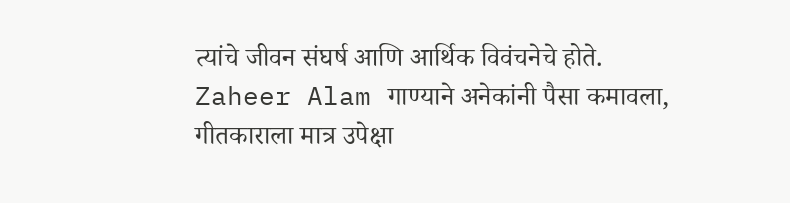त्यांचे जीवन संघर्ष आणि आर्थिक विवंचनेचे होते. Zaheer Alam गाण्याने अनेकांनी पैसा कमावला, गीतकाराला मात्र उपेक्षा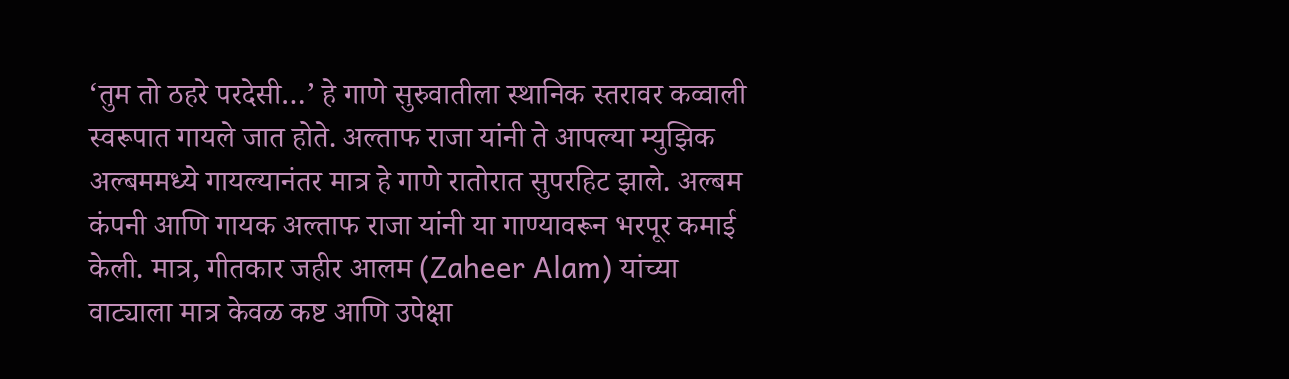‘तुम तो ठहरे परदेसी…’ हे गाणे सुरुवातीला स्थानिक स्तरावर कव्वाली स्वरूपात गायले जात होते. अल्ताफ राजा यांनी ते आपल्या म्युझिक अल्बममध्ये गायल्यानंतर मात्र हे गाणे रातोरात सुपरहिट झाले. अल्बम कंपनी आणि गायक अल्ताफ राजा यांनी या गाण्यावरून भरपूर कमाई केली. मात्र, गीतकार जहीर आलम (Zaheer Alam) यांच्या वाट्याला मात्र केवळ कष्ट आणि उपेक्षा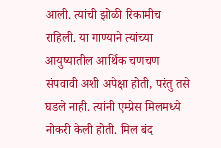आली. त्यांची झोळी रिकामीच राहिली. या गाण्याने त्यांच्या आयुष्यातील आर्थिक चणचण संपवावी अशी अपेक्षा होती, परंतु तसे घडले नाही. त्यांनी एम्प्रेस मिलमध्ये नोकरी केली होती. मिल बंद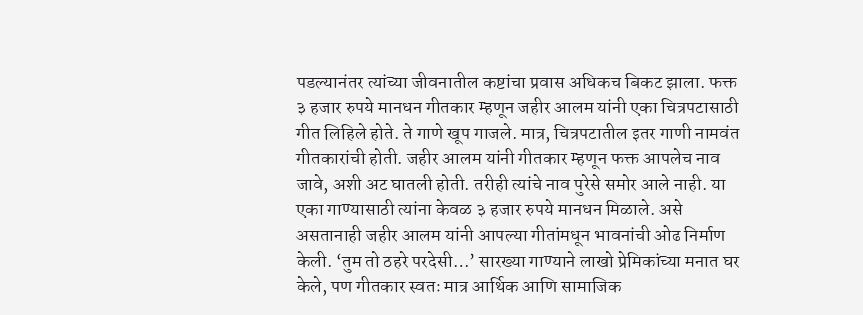पडल्यानंतर त्यांच्या जीवनातील कष्टांचा प्रवास अधिकच बिकट झाला. फक्त ३ हजार रुपये मानधन गीतकार म्हणून जहीर आलम यांनी एका चित्रपटासाठी गीत लिहिले होते. ते गाणे खूप गाजले. मात्र, चित्रपटातील इतर गाणी नामवंत गीतकारांची होती. जहीर आलम यांनी गीतकार म्हणून फक्त आपलेच नाव जावे, अशी अट घातली होती. तरीही त्यांचे नाव पुरेसे समोर आले नाही. या एका गाण्यासाठी त्यांना केवळ ३ हजार रुपये मानधन मिळाले. असे असतानाही जहीर आलम यांनी आपल्या गीतांमधून भावनांची ओढ निर्माण केली. ‘तुम तो ठहरे परदेसी…’ सारख्या गाण्याने लाखो प्रेमिकांच्या मनात घर केले, पण गीतकार स्वतः मात्र आर्थिक आणि सामाजिक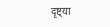दृष्ट्या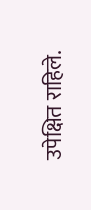उपेक्षित राहिले.